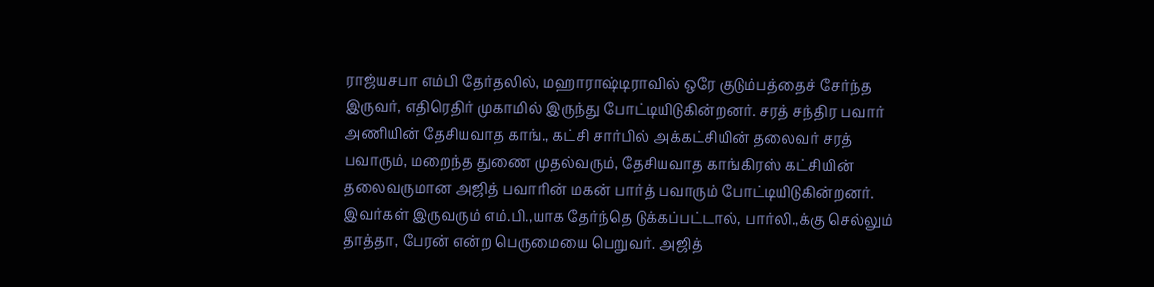ராஜ்யசபா எம்பி தேர்தலில், மஹாராஷ்டிராவில் ஒரே குடும்பத்தைச் சேர்ந்த இருவர், எதிரெதிர் முகாமில் இருந்து போட்டியிடுகின்றனர். சரத் சந்திர பவார் அணியின் தேசியவாத காங்., கட்சி சார்பில் அக்கட்சியின் தலைவர் சரத் பவாரும், மறைந்த துணை முதல்வரும், தேசியவாத காங்கிரஸ் கட்சியின் தலைவருமான அஜித் பவாரின் மகன் பார்த் பவாரும் போட்டியிடுகின்றனர்.
இவர்கள் இருவரும் எம்.பி.,யாக தேர்ந்தெ டுக்கப்பட்டால், பார்லி.,க்கு செல்லும் தாத்தா, பேரன் என்ற பெருமையை பெறுவர். அஜித்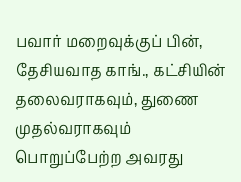பவார் மறைவுக்குப் பின், தேசியவாத காங்., கட்சியின் தலைவராகவும், துணை முதல்வராகவும் பொறுப்பேற்ற அவரது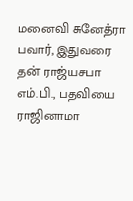மனைவி சுனேத்ரா பவார், இதுவரை தன் ராஜ்யசபா எம்.பி., பதவியை ராஜினாமா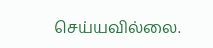செய்யவில்லை.